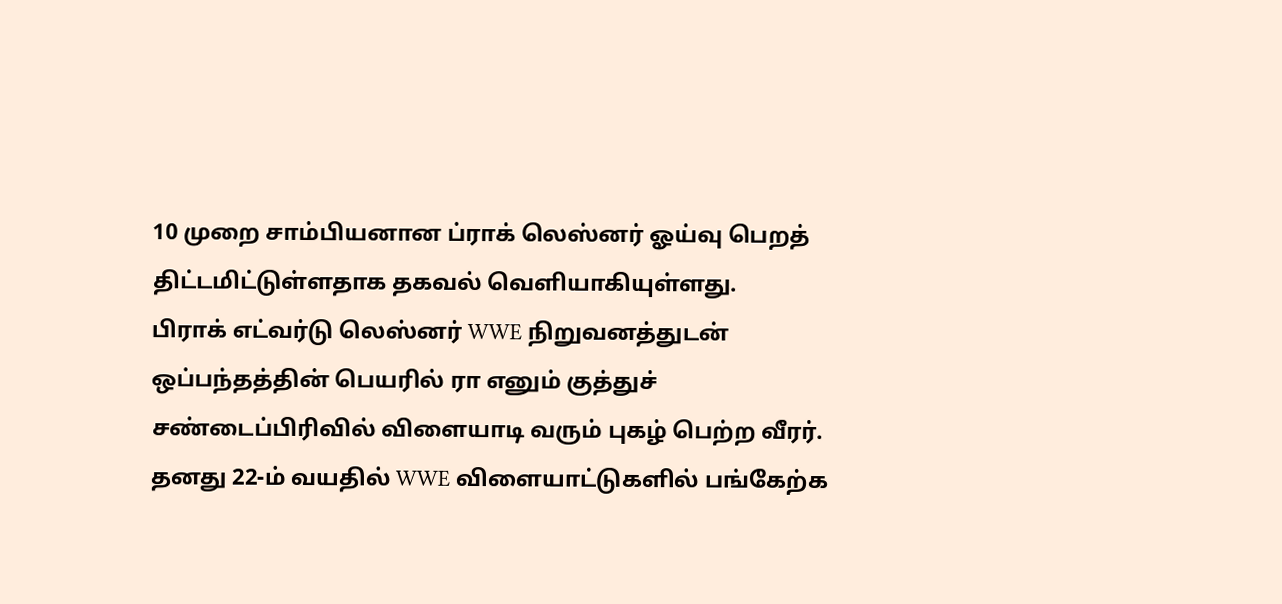10 முறை சாம்பியனான ப்ராக் லெஸ்னர் ஓய்வு பெறத் திட்டமிட்டுள்ளதாக தகவல் வெளியாகியுள்ளது.
பிராக் எட்வர்டு லெஸ்னர் WWE நிறுவனத்துடன் ஒப்பந்தத்தின் பெயரில் ரா எனும் குத்துச் சண்டைப்பிரிவில் விளையாடி வரும் புகழ் பெற்ற வீரர். தனது 22-ம் வயதில் WWE விளையாட்டுகளில் பங்கேற்க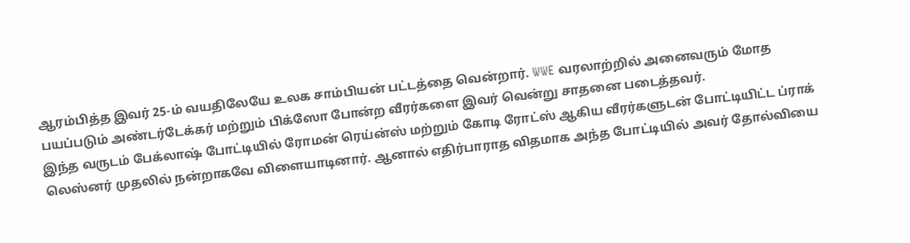ஆரம்பித்த இவர் 25-ம் வயதிலேயே உலக சாம்பியன் பட்டத்தை வென்றார். WWE வரலாற்றில் அனைவரும் மோத பயப்படும் அண்டர்டேக்கர் மற்றும் பிக்ஸோ போன்ற வீரர்களை இவர் வென்று சாதனை படைத்தவர்.
இந்த வருடம் பேக்லாஷ் போட்டியில் ரோமன் ரெய்ன்ஸ் மற்றும் கோடி ரோட்ஸ் ஆகிய வீரர்களுடன் போட்டியிட்ட ப்ராக் லெஸ்னர் முதலில் நன்றாகவே விளையாடினார். ஆனால் எதிர்பாராத விதமாக அந்த போட்டியில் அவர் தோல்வியை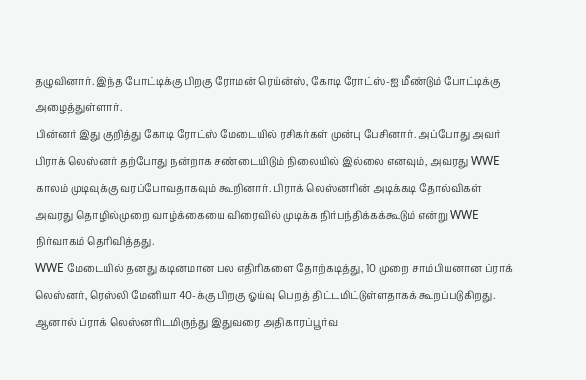தழுவினார். இந்த போட்டிக்கு பிறகு ரோமன் ரெய்ன்ஸ், கோடி ரோட்ஸ்-ஐ மீண்டும் போட்டிக்கு அழைத்துள்ளார்.
பின்னர் இது குறித்து கோடி ரோட்ஸ் மேடையில் ரசிகர்கள் முன்பு பேசினார். அப்போது அவர் பிராக் லெஸ்னர் தற்போது நன்றாக சண்டையிடும் நிலையில் இல்லை எனவும், அவரது WWE காலம் முடிவுக்கு வரப்போவதாகவும் கூறினார். பிராக் லெஸ்னரின் அடிக்கடி தோல்விகள் அவரது தொழில்முறை வாழ்க்கையை விரைவில் முடிக்க நிர்பந்திக்கக்கூடும் என்று WWE நிர்வாகம் தெரிவித்தது.
WWE மேடையில் தனது கடினமான பல எதிரிகளை தோற்கடித்து, 10 முறை சாம்பியனான ப்ராக் லெஸ்னர், ரெஸ்லி மேனியா 40-க்கு பிறகு ஓய்வு பெறத் திட்டமிட்டுள்ளதாகக் கூறப்படுகிறது. ஆனால் ப்ராக் லெஸ்னரிடமிருந்து இதுவரை அதிகாரப்பூர்வ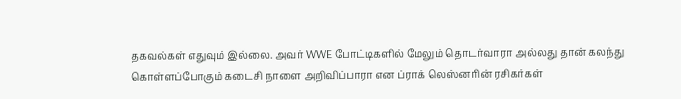தகவல்கள் எதுவும் இல்லை. அவர் WWE போட்டிகளில் மேலும் தொடர்வாரா அல்லது தான் கலந்து கொள்ளப்போகும் கடைசி நாளை அறிவிப்பாரா என ப்ராக் லெஸ்னரின் ரசிகர்கள்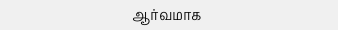ஆர்வமாக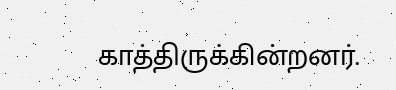காத்திருக்கின்றனர்.